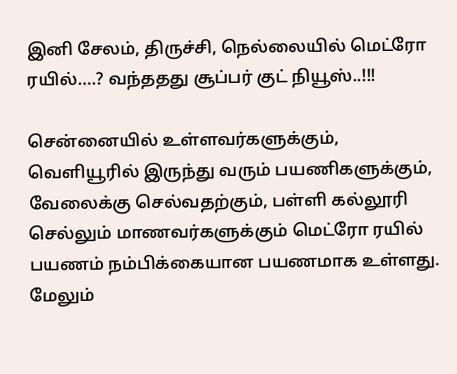இனி சேலம், திருச்சி, நெல்லையில் மெட்ரோ ரயில்….? வந்ததது சூப்பர் குட் நியூஸ்..!!!

சென்னையில் உள்ளவர்களுக்கும், வெளியூரில் இருந்து வரும் பயணிகளுக்கும், வேலைக்கு செல்வதற்கும், பள்ளி கல்லூரி செல்லும் மாணவர்களுக்கும் மெட்ரோ ரயில் பயணம் நம்பிக்கையான பயணமாக உள்ளது. மேலும்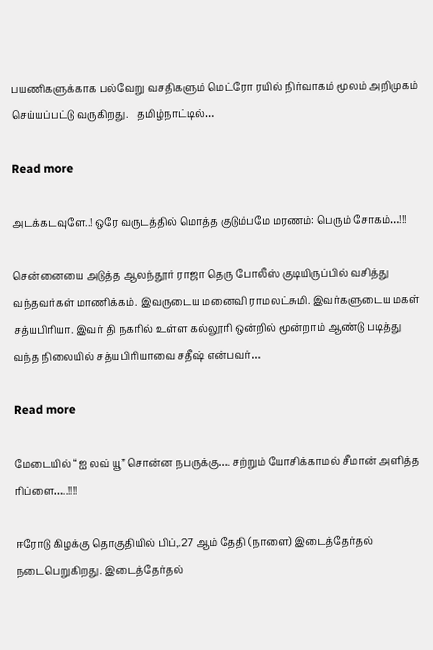பயணிகளுக்காக பல்வேறு வசதிகளும் மெட்ரோ ரயில் நிர்வாகம் மூலம் அறிமுகம் செய்யப்பட்டு வருகிறது.   தமிழ்நாட்டில்…

Read more

அடக்கடவுளே..! ஒரே வருடத்தில் மொத்த குடும்பமே மரணம்: பெரும் சோகம்…!!!

சென்னையை அடுத்த ஆலந்தூர் ராஜா தெரு போலீஸ் குடியிருப்பில் வசித்து வந்தவர்கள் மாணிக்கம். இவருடைய மனைவி ராமலட்சுமி. இவர்களுடைய மகள் சத்யபிரியா. இவர் தி நகரில் உள்ள கல்லூரி ஒன்றில் மூன்றாம் ஆண்டு படித்து வந்த நிலையில் சத்யபிரியாவை சதீஷ் என்பவர்…

Read more

மேடையில் “ஐ லவ் யூ” சொன்ன நபருக்கு…. சற்றும் யோசிக்காமல் சீமான் அளித்த ரிப்ளை…..!!!!

ஈரோடு கிழக்கு தொகுதியில் பிப்,.27 ஆம் தேதி (நாளை) இடைத்தேர்தல் நடைபெறுகிறது. இடைத்தேர்தல்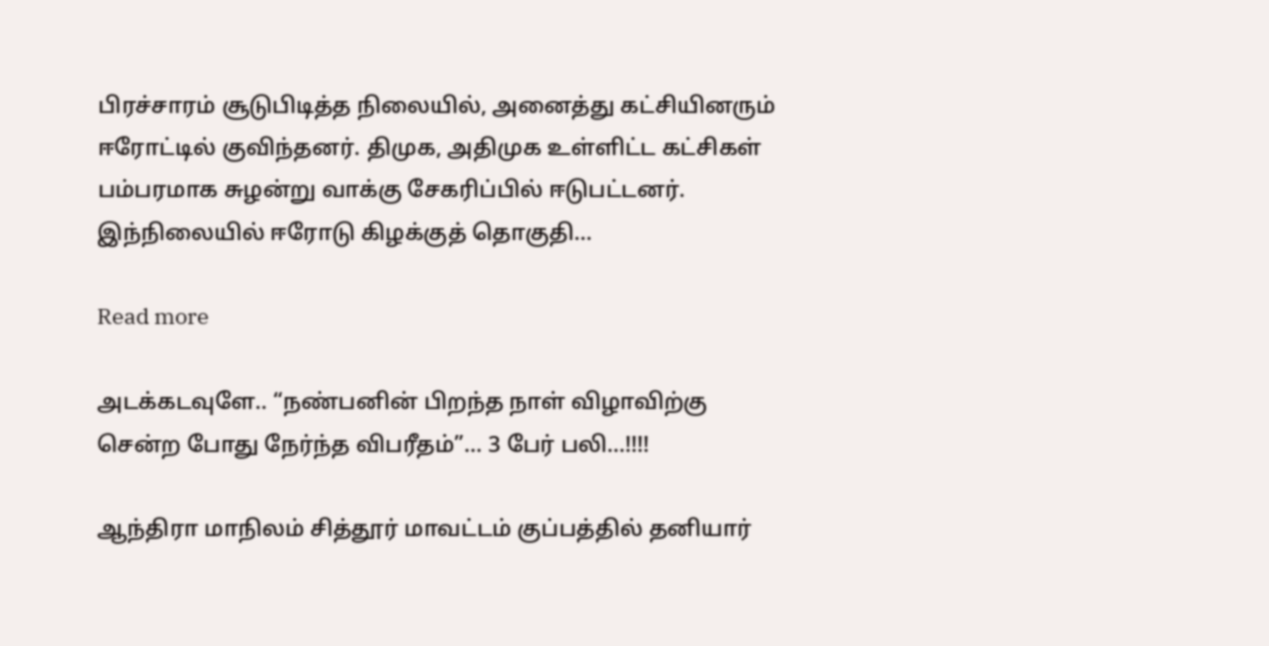பிரச்சாரம் சூடுபிடித்த நிலையில், அனைத்து கட்சியினரும் ஈரோட்டில் குவிந்தனர். திமுக, அதிமுக உள்ளிட்ட கட்சிகள் பம்பரமாக சுழன்று வாக்கு சேகரிப்பில் ஈடுபட்டனர். இந்நிலையில் ஈரோடு கிழக்குத் தொகுதி…

Read more

அடக்கடவுளே.. “நண்பனின் பிறந்த நாள் விழாவிற்கு சென்ற போது நேர்ந்த விபரீதம்”… 3 பேர் பலி…!!!!

ஆந்திரா மாநிலம் சித்தூர் மாவட்டம் குப்பத்தில் தனியார்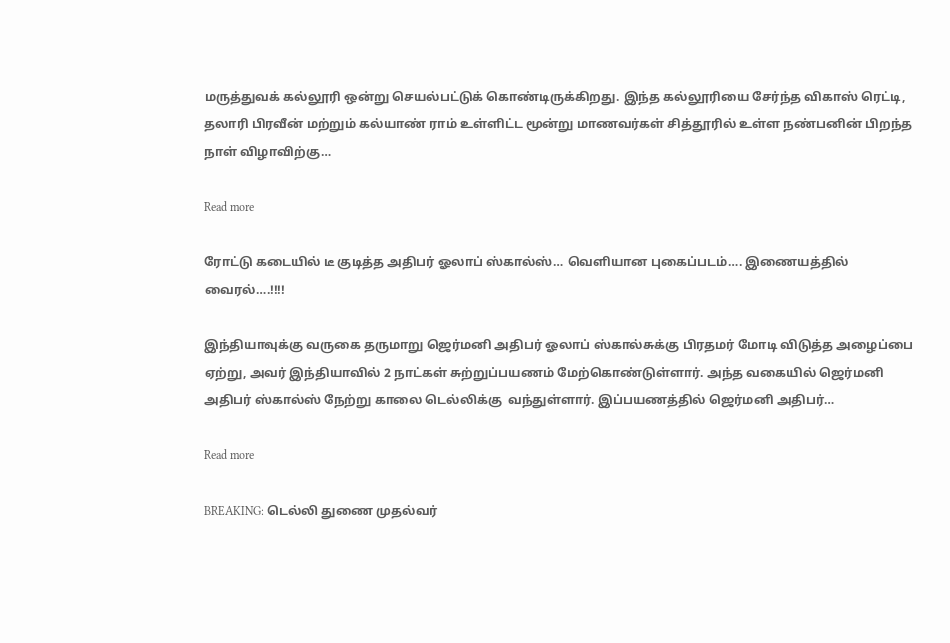மருத்துவக் கல்லூரி ஒன்று செயல்பட்டுக் கொண்டிருக்கிறது. இந்த கல்லூரியை சேர்ந்த விகாஸ் ரெட்டி, தலாரி பிரவீன் மற்றும் கல்யாண் ராம் உள்ளிட்ட மூன்று மாணவர்கள் சித்தூரில் உள்ள நண்பனின் பிறந்த நாள் விழாவிற்கு…

Read more

ரோட்டு கடையில் டீ குடித்த அதிபர் ஓலாப் ஸ்கால்ஸ்… வெளியான புகைப்படம்…. இணையத்தில் வைரல்….!!!!

இந்தியாவுக்கு வருகை தருமாறு ஜெர்மனி அதிபர் ஓலாப் ஸ்கால்சுக்கு பிரதமர் மோடி விடுத்த அழைப்பை ஏற்று, அவர் இந்தியாவில் 2 நாட்கள் சுற்றுப்பயணம் மேற்கொண்டுள்ளார். அந்த வகையில் ஜெர்மனி அதிபர் ஸ்கால்ஸ் நேற்று காலை டெல்லிக்கு  வந்துள்ளார். இப்பயணத்தில் ஜெர்மனி அதிபர்…

Read more

BREAKING: டெல்லி துணை முதல்வர்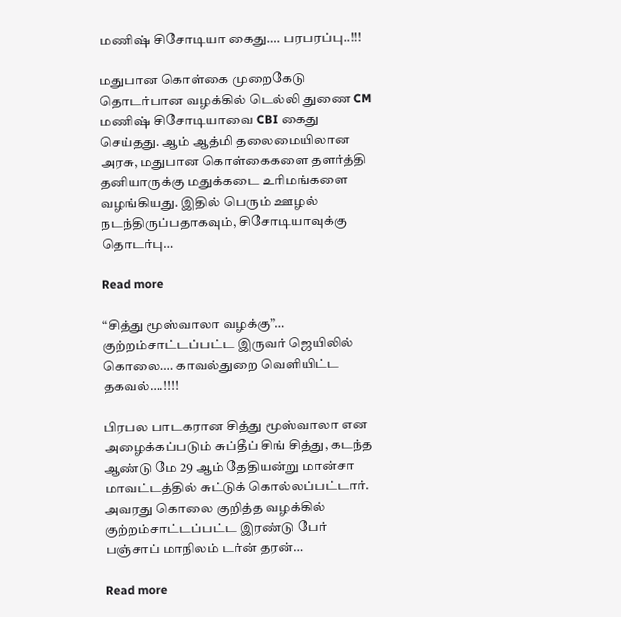மணிஷ் சிசோடியா கைது…. பரபரப்பு..!!!

மதுபான கொள்கை முறைகேடு தொடர்பான வழக்கில் டெல்லி துணை CM மணிஷ் சிசோடியாவை CBI கைது செய்தது. ஆம் ஆத்மி தலைமையிலான அரசு, மதுபான கொள்கைகளை தளர்த்தி தனியாருக்கு மதுக்கடை உரிமங்களை வழங்கியது. இதில் பெரும் ஊழல் நடந்திருப்பதாகவும், சிசோடியாவுக்கு தொடர்பு…

Read more

“சித்து மூஸ்வாலா வழக்கு”… குற்றம்சாட்டப்பட்ட இருவர் ஜெயிலில் கொலை…. காவல்துறை வெளியிட்ட தகவல்….!!!!

பிரபல பாடகரான சித்து மூஸ்வாலா என அழைக்கப்படும் சுப்தீப் சிங் சித்து, கடந்த ஆண்டு மே 29 ஆம் தேதியன்று மான்சா மாவட்டத்தில் சுட்டுக் கொல்லப்பட்டார். அவரது கொலை குறித்த வழக்கில் குற்றம்சாட்டப்பட்ட இரண்டு பேர் பஞ்சாப் மாநிலம் டர்ன் தரன்…

Read more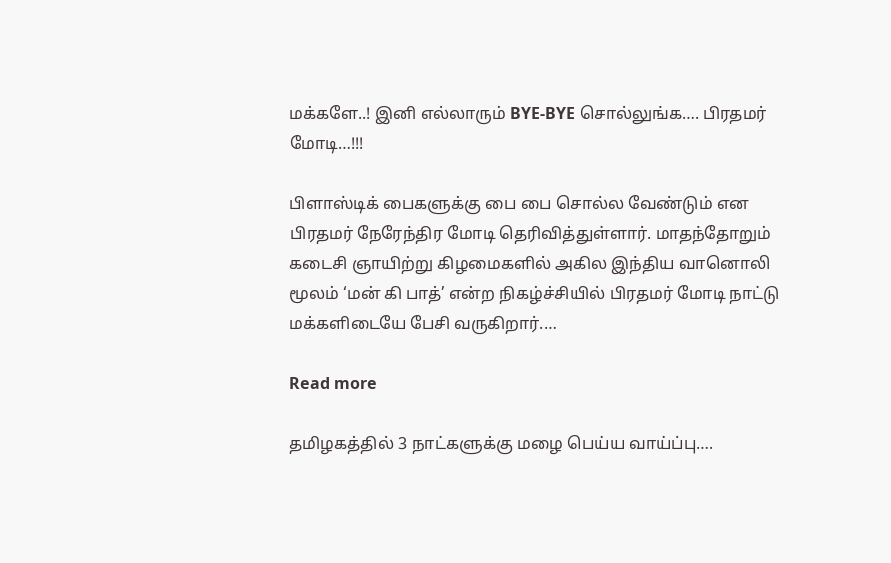மக்களே..! இனி எல்லாரும் BYE-BYE சொல்லுங்க…. பிரதமர் மோடி…!!!

பிளாஸ்டிக் பைகளுக்கு பை பை சொல்ல வேண்டும் என பிரதமர் நேரேந்திர மோடி தெரிவித்துள்ளார். மாதந்தோறும் கடைசி ஞாயிற்று கிழமைகளில் அகில இந்திய வானொலி மூலம் ‘மன் கி பாத்’ என்ற நிகழ்ச்சியில் பிரதமர் மோடி நாட்டு மக்களிடையே பேசி வருகிறார்.…

Read more

தமிழகத்தில் 3 நாட்களுக்கு மழை பெய்ய வாய்ப்பு….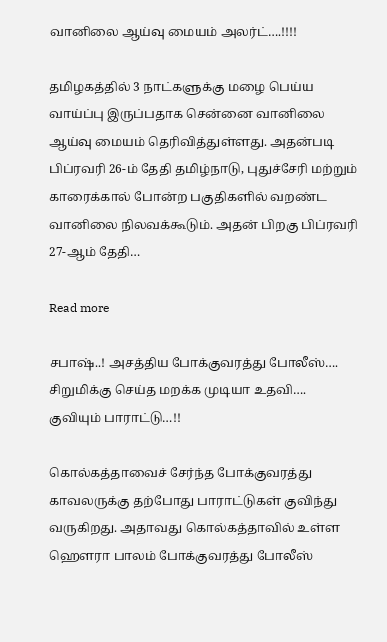வானிலை ஆய்வு மையம் அலர்ட்….!!!!

தமிழகத்தில் 3 நாட்களுக்கு மழை பெய்ய வாய்ப்பு இருப்பதாக சென்னை வானிலை ஆய்வு மையம் தெரிவித்துள்ளது. அதன்படி பிப்ரவரி 26-ம் தேதி தமிழ்நாடு, புதுச்சேரி மற்றும் காரைக்கால் போன்ற பகுதிகளில் வறண்ட வானிலை நிலவக்கூடும். அதன் பிறகு பிப்ரவரி 27-ஆம் தேதி…

Read more

சபாஷ்..! அசத்திய போக்குவரத்து போலீஸ்…. சிறுமிக்கு செய்த மறக்க முடியா உதவி…. குவியும் பாராட்டு…!!

கொல்கத்தாவைச் சேர்ந்த போக்குவரத்து காவலருக்கு தற்போது பாராட்டுகள் குவிந்து வருகிறது. அதாவது கொல்கத்தாவில் உள்ள ஹௌரா பாலம் போக்குவரத்து போலீஸ்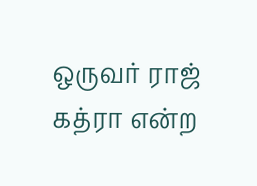ஒருவர் ராஜ் கத்ரா என்ற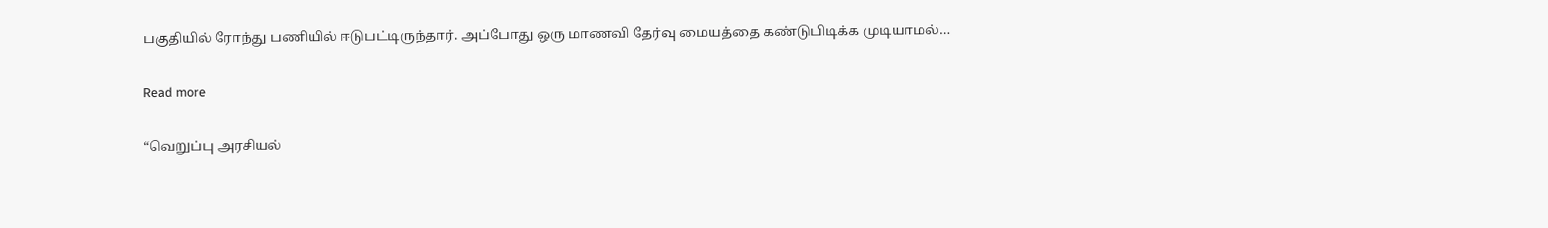பகுதியில் ரோந்து பணியில் ஈடுபட்டிருந்தார். அப்போது ஒரு மாணவி தேர்வு மையத்தை கண்டுபிடிக்க முடியாமல்…

Read more

“வெறுப்பு அரசியல்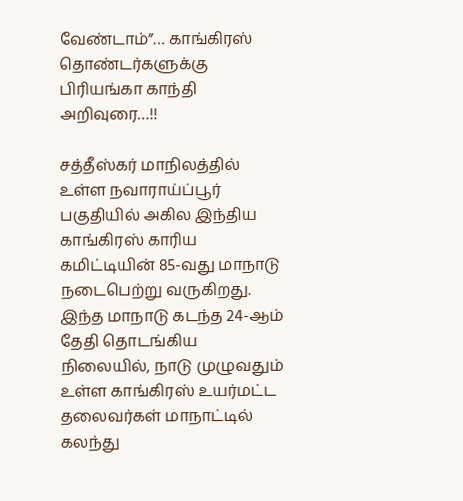வேண்டாம்”… காங்கிரஸ் தொண்டர்களுக்கு பிரியங்கா காந்தி அறிவுரை…!!

சத்தீஸ்கர் மாநிலத்தில் உள்ள நவாராய்ப்பூர் பகுதியில் அகில இந்திய காங்கிரஸ் காரிய கமிட்டியின் 85-வது மாநாடு நடைபெற்று வருகிறது. இந்த மாநாடு கடந்த 24-ஆம் தேதி தொடங்கிய நிலையில், நாடு முழுவதும் உள்ள காங்கிரஸ் உயர்மட்ட தலைவர்கள் மாநாட்டில் கலந்து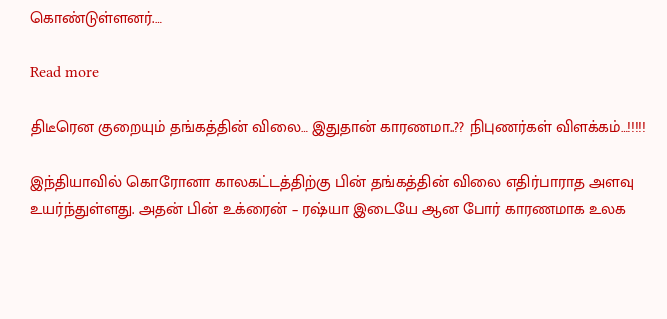கொண்டுள்ளனர்.…

Read more

திடீரென குறையும் தங்கத்தின் விலை… இதுதான் காரணமா..?? நிபுணர்கள் விளக்கம்…!!!!!

இந்தியாவில் கொரோனா காலகட்டத்திற்கு பின் தங்கத்தின் விலை எதிர்பாராத அளவு உயர்ந்துள்ளது. அதன் பின் உக்ரைன் – ரஷ்யா இடையே ஆன போர் காரணமாக உலக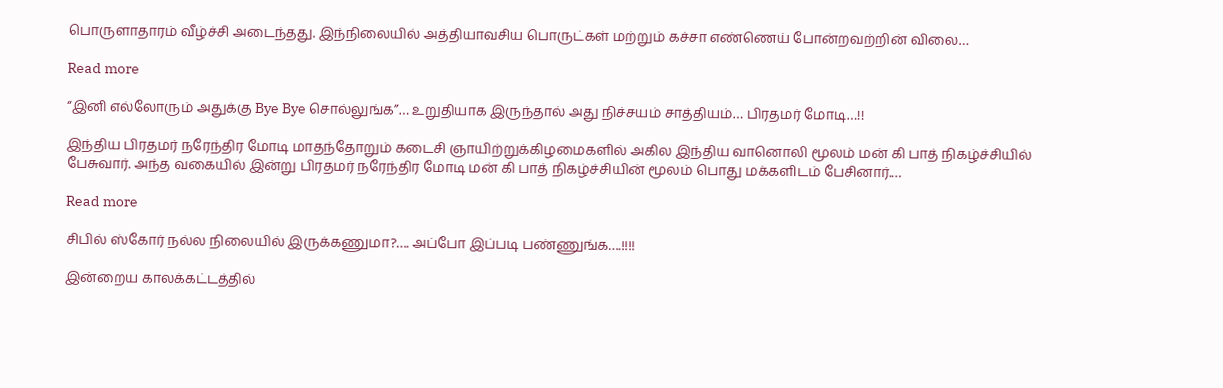பொருளாதாரம் வீழ்ச்சி அடைந்தது. இந்நிலையில் அத்தியாவசிய பொருட்கள் மற்றும் கச்சா எண்ணெய் போன்றவற்றின் விலை…

Read more

“இனி எல்லோரும் அதுக்கு Bye Bye சொல்லுங்க”… உறுதியாக இருந்தால் அது நிச்சயம் சாத்தியம்… பிரதமர் மோடி…!!

இந்திய பிரதமர் நரேந்திர மோடி மாதந்தோறும் கடைசி ஞாயிற்றுக்கிழமைகளில் அகில இந்திய வானொலி மூலம் மன் கி பாத் நிகழ்ச்சியில் பேசுவார். அந்த வகையில் இன்று பிரதமர் நரேந்திர மோடி மன் கி பாத் நிகழ்ச்சியின் மூலம் பொது மக்களிடம் பேசினார்.…

Read more

சிபில் ஸ்கோர் நல்ல நிலையில் இருக்கணுமா?…. அப்போ இப்படி பண்ணுங்க….!!!!

இன்றைய காலக்கட்டத்தில்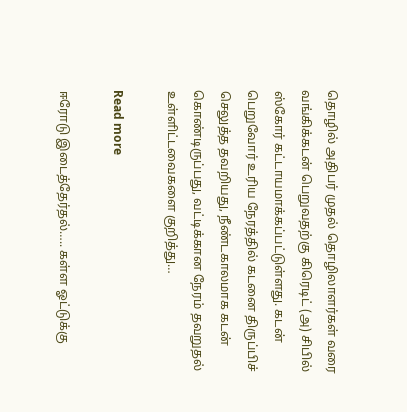தொழில் அதிபர் முதல் தொழிலாளர்கள் வரை வங்கிக்கடன் பெறுவதற்கு கிரெடிட் (அ) சிபில் ஸ்கோர் கட்டாயமாக்கப்பட்டுள்ளது. கடன் பெறுவோர் உரிய நேரத்தில் கடனை திருப்பிச் செலுத்த தவறியது, நீண்டகாலமாக கடன் கொண்டிருப்பது, வட்டிக்கான நேரம் தவறுதல் உள்ளிட்டவைகளை குறித்து…

Read more

ஈரோடு இடைத்தேர்தல்….. கள்ள ஓட்டுக்கு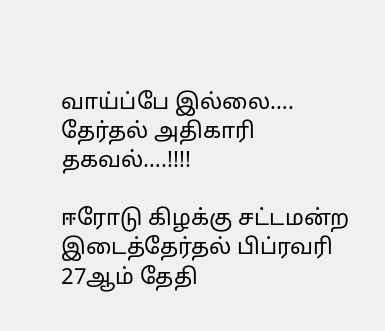வாய்ப்பே இல்லை…. தேர்தல் அதிகாரி தகவல்….!!!!

ஈரோடு கிழக்கு சட்டமன்ற இடைத்தேர்தல் பிப்ரவரி 27ஆம் தேதி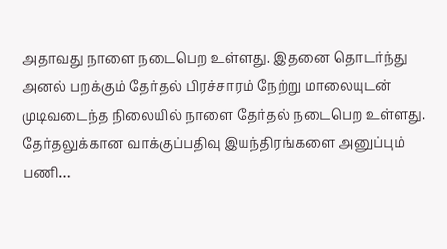அதாவது நாளை நடைபெற உள்ளது. இதனை தொடர்ந்து அனல் பறக்கும் தேர்தல் பிரச்சாரம் நேற்று மாலையுடன் முடிவடைந்த நிலையில் நாளை தேர்தல் நடைபெற உள்ளது. தேர்தலுக்கான வாக்குப்பதிவு இயந்திரங்களை அனுப்பும் பணி…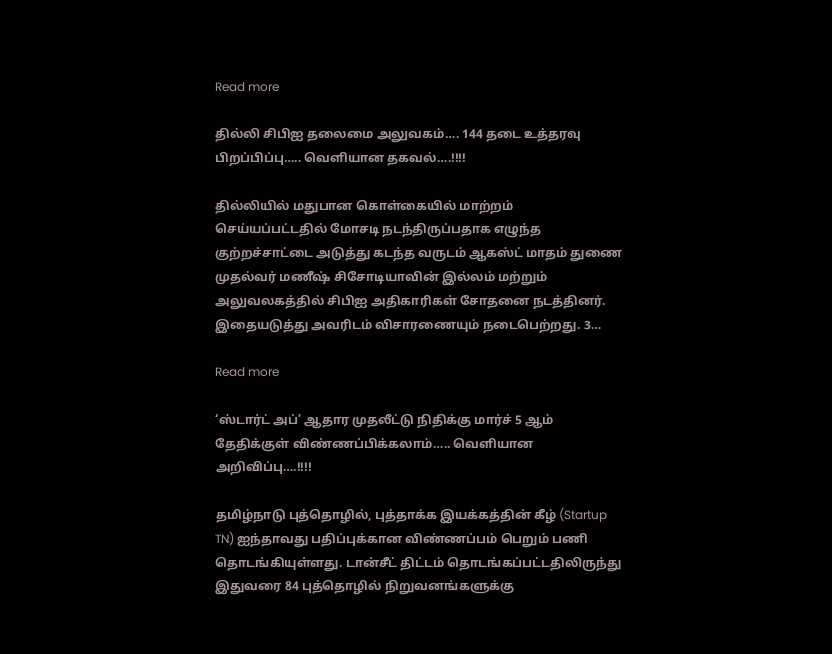Read more

தில்லி சிபிஐ தலைமை அலுவகம்…. 144 தடை உத்தரவு பிறப்பிப்பு….. வெளியான தகவல்….!!!!

தில்லியில் மதுபான கொள்கையில் மாற்றம் செய்யப்பட்டதில் மோசடி நடந்திருப்பதாக எழுந்த குற்றச்சாட்டை அடுத்து கடந்த வருடம் ஆகஸ்ட் மாதம் துணை முதல்வர் மணீஷ் சிசோடியாவின் இல்லம் மற்றும் அலுவலகத்தில் சிபிஐ அதிகாரிகள் சோதனை நடத்தினர். இதையடுத்து அவரிடம் விசாரணையும் நடைபெற்றது. 3…

Read more

‘ஸ்டார்ட் அப்’ ஆதார முதலீட்டு நிதிக்கு மார்ச் 5 ஆம் தேதிக்குள் விண்ணப்பிக்கலாம்….. வெளியான அறிவிப்பு….!!!!

தமிழ்நாடு புத்தொழில், புத்தாக்க இயக்கத்தின் கீழ் (Startup TN) ஐந்தாவது பதிப்புக்கான விண்ணப்பம் பெறும் பணி தொடங்கியுள்ளது. டான்சீட் திட்டம் தொடங்கப்பட்டதிலிருந்து இதுவரை 84 புத்தொழில் நிறுவனங்களுக்கு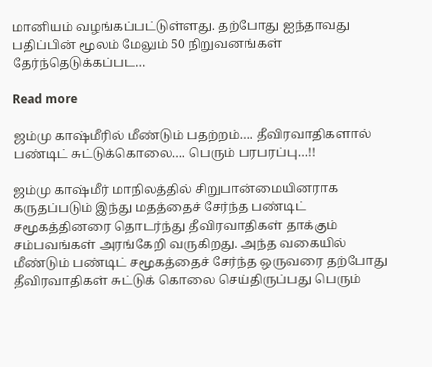மானியம் வழங்கப்பட்டுள்ளது. தற்போது ஐந்தாவது பதிப்பின் மூலம் மேலும் 50 நிறுவனங்கள் தேர்ந்தெடுக்கப்பட…

Read more

ஜம்மு காஷ்மீரில் மீண்டும் பதற்றம்…. தீவிரவாதிகளால் பண்டிட் சுட்டுக்கொலை…. பெரும் பரபரப்பு…!!

ஜம்மு காஷ்மீர் மாநிலத்தில் சிறுபான்மையினராக கருதப்படும் இந்து மதத்தைச் சேர்ந்த பண்டிட் சமூகத்தினரை தொடர்ந்து தீவிரவாதிகள் தாக்கும் சம்பவங்கள் அரங்கேறி வருகிறது. அந்த வகையில் மீண்டும் பண்டிட் சமூகத்தைச் சேர்ந்த ஒருவரை தற்போது தீவிரவாதிகள் சுட்டுக் கொலை செய்திருப்பது பெரும்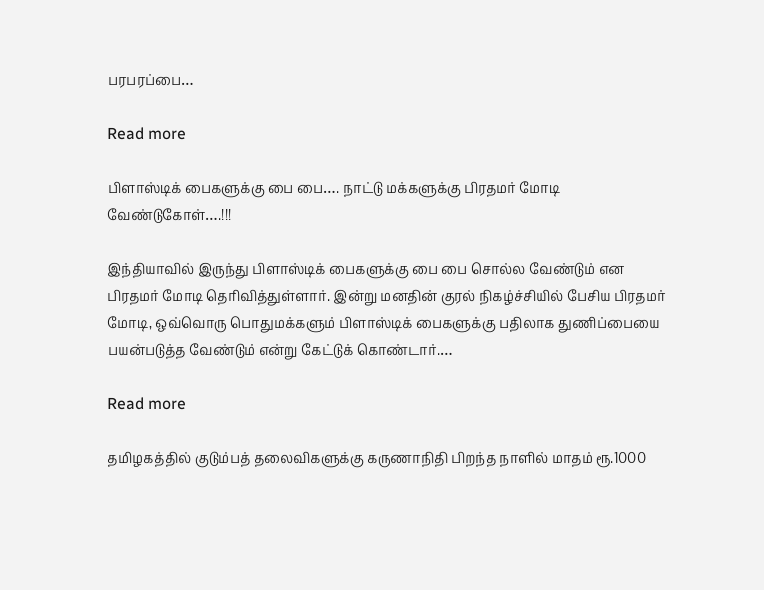பரபரப்பை…

Read more

பிளாஸ்டிக் பைகளுக்கு பை பை…. நாட்டு மக்களுக்கு பிரதமர் மோடி வேண்டுகோள்….!!!

இந்தியாவில் இருந்து பிளாஸ்டிக் பைகளுக்கு பை பை சொல்ல வேண்டும் என பிரதமர் மோடி தெரிவித்துள்ளார். இன்று மனதின் குரல் நிகழ்ச்சியில் பேசிய பிரதமர் மோடி, ஒவ்வொரு பொதுமக்களும் பிளாஸ்டிக் பைகளுக்கு பதிலாக துணிப்பையை பயன்படுத்த வேண்டும் என்று கேட்டுக் கொண்டார்.…

Read more

தமிழகத்தில் குடும்பத் தலைவிகளுக்கு கருணாநிதி பிறந்த நாளில் மாதம் ரூ.1000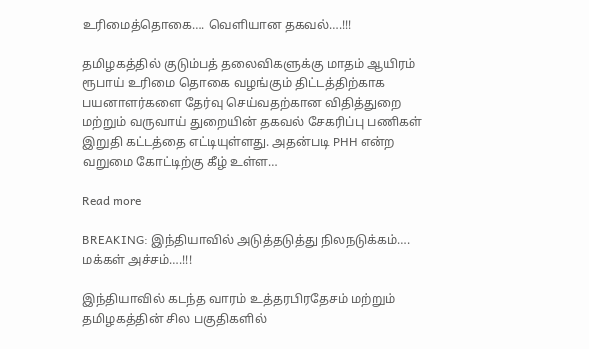உரிமைத்தொகை…. வெளியான தகவல்….!!!

தமிழகத்தில் குடும்பத் தலைவிகளுக்கு மாதம் ஆயிரம் ரூபாய் உரிமை தொகை வழங்கும் திட்டத்திற்காக பயனாளர்களை தேர்வு செய்வதற்கான விதித்துறை மற்றும் வருவாய் துறையின் தகவல் சேகரிப்பு பணிகள் இறுதி கட்டத்தை எட்டியுள்ளது. அதன்படி PHH என்ற வறுமை கோட்டிற்கு கீழ் உள்ள…

Read more

BREAKING: இந்தியாவில் அடுத்தடுத்து நிலநடுக்கம்…. மக்கள் அச்சம்….!!!

இந்தியாவில் கடந்த வாரம் உத்தரபிரதேசம் மற்றும் தமிழகத்தின் சில பகுதிகளில்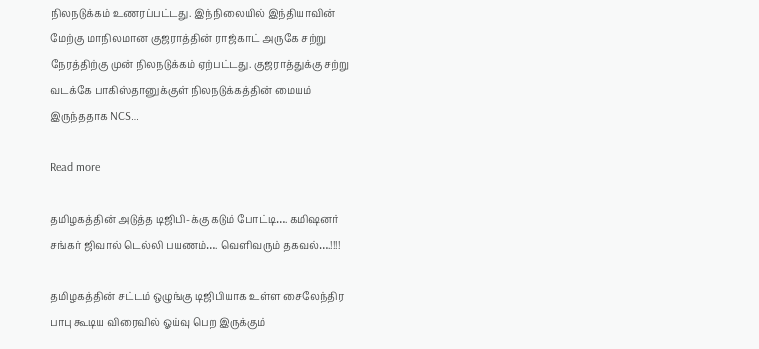நிலநடுக்கம் உணரப்பட்டது. இந்நிலையில் இந்தியாவின் மேற்கு மாநிலமான குஜராத்தின் ராஜ்காட் அருகே சற்று நேரத்திற்கு முன் நிலநடுக்கம் ஏற்பட்டது. குஜராத்துக்கு சற்று வடக்கே பாகிஸ்தானுக்குள் நிலநடுக்கத்தின் மையம் இருந்ததாக NCS…

Read more

தமிழகத்தின் அடுத்த டிஜிபி-க்கு கடும் போட்டி…. கமிஷனர் சங்கர் ஜிவால் டெல்லி பயணம்…. வெளிவரும் தகவல்….!!!!

தமிழகத்தின் சட்டம் ஒழுங்கு டிஜிபியாக உள்ள சைலேந்திர பாபு கூடிய விரைவில் ஓய்வு பெற இருக்கும்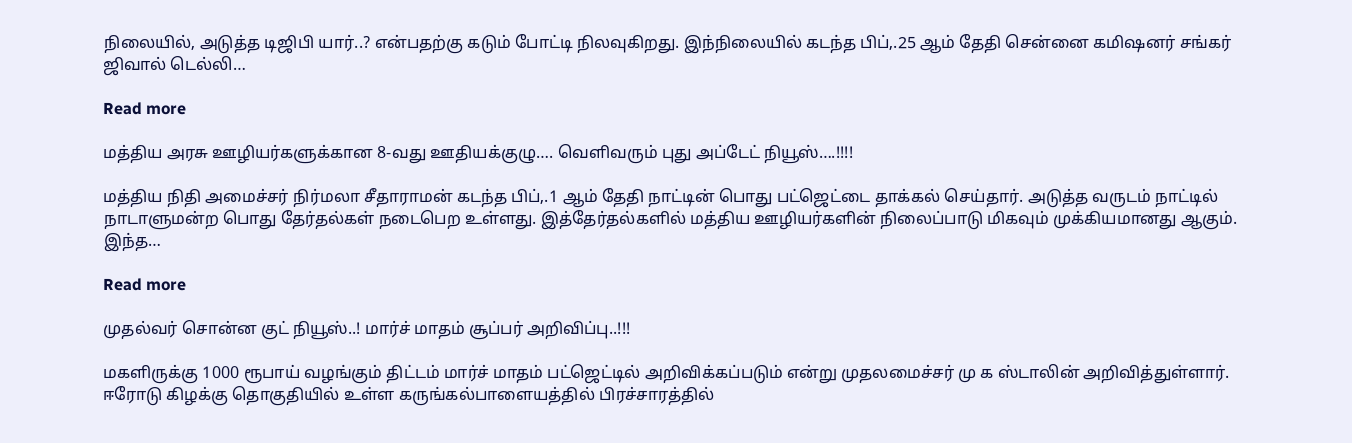நிலையில், அடுத்த டிஜிபி யார்..? என்பதற்கு கடும் போட்டி நிலவுகிறது. இந்நிலையில் கடந்த பிப்,.25 ஆம் தேதி சென்னை கமிஷனர் சங்கர் ஜிவால் டெல்லி…

Read more

மத்திய அரசு ஊழியர்களுக்கான 8-வது ஊதியக்குழு…. வெளிவரும் புது அப்டேட் நியூஸ்….!!!!

மத்திய நிதி அமைச்சர் நிர்மலா சீதாராமன் கடந்த பிப்,.1 ஆம் தேதி நாட்டின் பொது பட்ஜெட்டை தாக்கல் செய்தார். அடுத்த வருடம் நாட்டில் நாடாளுமன்ற பொது தேர்தல்கள் நடைபெற உள்ளது. இத்தேர்தல்களில் மத்திய ஊழியர்களின் நிலைப்பாடு மிகவும் முக்கியமானது ஆகும். இந்த…

Read more

முதல்வர் சொன்ன குட் நியூஸ்..! மார்ச் மாதம் சூப்பர் அறிவிப்பு..!!!

மகளிருக்கு 1000 ரூபாய் வழங்கும் திட்டம் மார்ச் மாதம் பட்ஜெட்டில் அறிவிக்கப்படும் என்று முதலமைச்சர் மு க ஸ்டாலின் அறிவித்துள்ளார். ஈரோடு கிழக்கு தொகுதியில் உள்ள கருங்கல்பாளையத்தில் பிரச்சாரத்தில்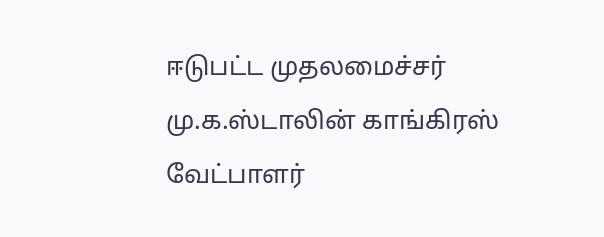ஈடுபட்ட முதலமைச்சர் மு.க.ஸ்டாலின் காங்கிரஸ் வேட்பாளர்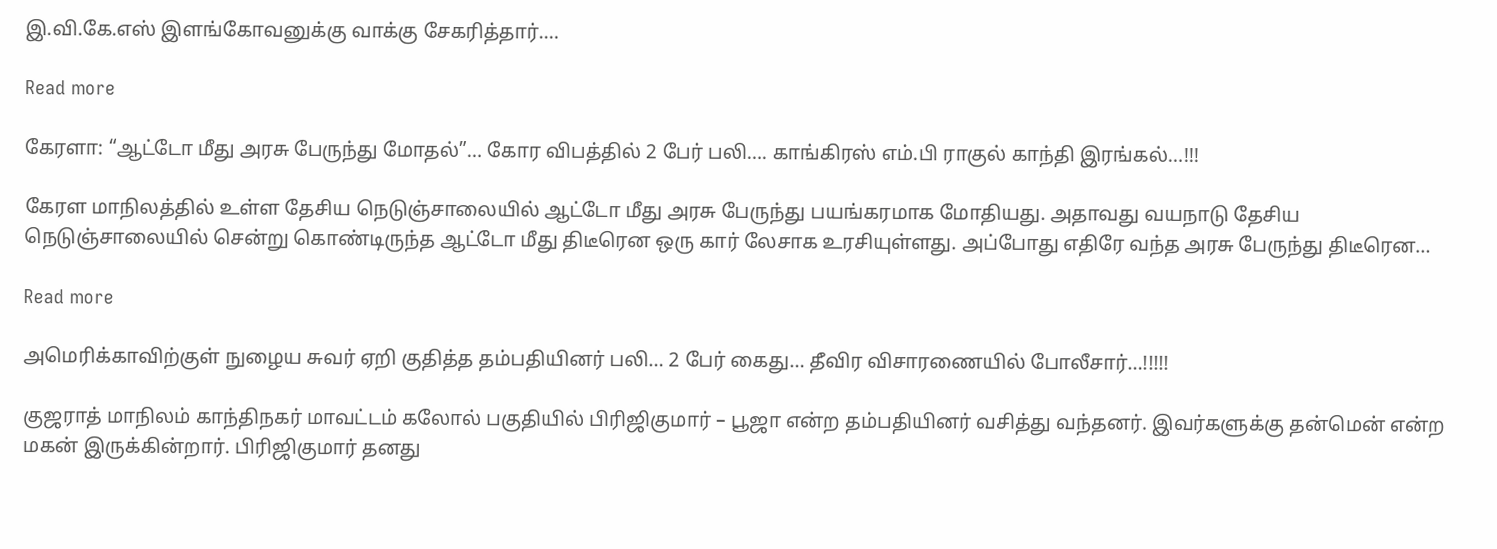இ.வி.கே.எஸ் இளங்கோவனுக்கு வாக்கு சேகரித்தார்.…

Read more

கேரளா: “ஆட்டோ மீது அரசு பேருந்து மோதல்”… கோர விபத்தில் 2 பேர் பலி…. காங்கிரஸ் எம்.பி ராகுல் காந்தி இரங்கல்…!!!

கேரள மாநிலத்தில் உள்ள தேசிய நெடுஞ்சாலையில் ஆட்டோ மீது அரசு பேருந்து பயங்கரமாக மோதியது. அதாவது வயநாடு தேசிய நெடுஞ்சாலையில் சென்று கொண்டிருந்த ஆட்டோ மீது திடீரென ஒரு கார் லேசாக உரசியுள்ளது. அப்போது எதிரே வந்த அரசு பேருந்து திடீரென…

Read more

அமெரிக்காவிற்குள் நுழைய சுவர் ஏறி குதித்த தம்பதியினர் பலி… 2 பேர் கைது… தீவிர விசாரணையில் போலீசார்…!!!!!

குஜராத் மாநிலம் காந்திநகர் மாவட்டம் கலோல் பகுதியில் பிரிஜிகுமார் – பூஜா என்ற தம்பதியினர் வசித்து வந்தனர். இவர்களுக்கு தன்மென் என்ற மகன் இருக்கின்றார். பிரிஜிகுமார் தனது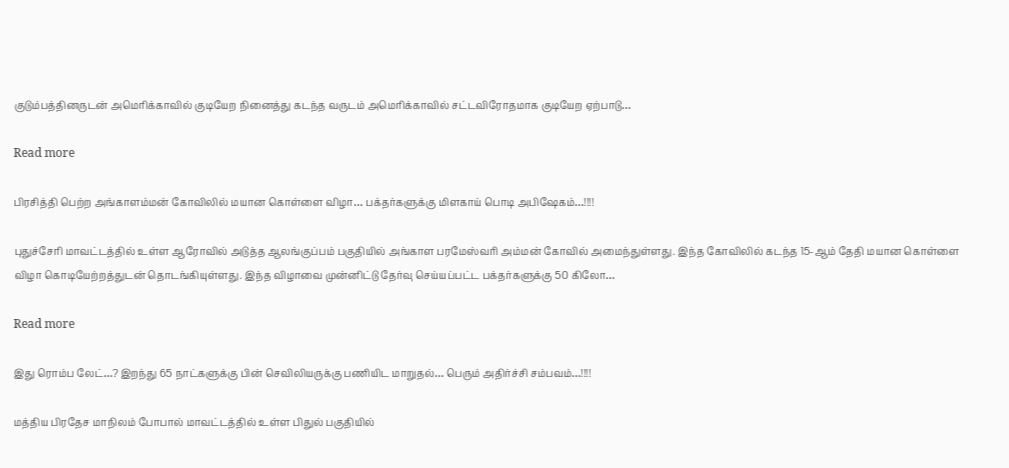குடும்பத்தினருடன் அமெரிக்காவில் குடியேற நினைத்து கடந்த வருடம் அமெரிக்காவில் சட்டவிரோதமாக குடியேற ஏற்பாடு…

Read more

பிரசித்தி பெற்ற அங்காளம்மன் கோவிலில் மயான கொள்ளை விழா… பக்தர்களுக்கு மிளகாய் பொடி அபிஷேகம்…!!!!

புதுச்சேரி மாவட்டத்தில் உள்ள ஆரோவில் அடுத்த ஆலங்குப்பம் பகுதியில் அங்காள பரமேஸ்வரி அம்மன் கோவில் அமைந்துள்ளது. இந்த கோவிலில் கடந்த 15-ஆம் தேதி மயான கொள்ளை விழா கொடியேற்றத்துடன் தொடங்கியுள்ளது. இந்த விழாவை முன்னிட்டு தேர்வு செய்யப்பட்ட பக்தர்களுக்கு 50 கிலோ…

Read more

இது ரொம்ப லேட்…? இறந்து 65 நாட்களுக்கு பின் செவிலியருக்கு பணியிட மாறுதல்… பெரும் அதிர்ச்சி சம்பவம்…!!!!

மத்திய பிரதேச மாநிலம் போபால் மாவட்டத்தில் உள்ள பிதுல் பகுதியில்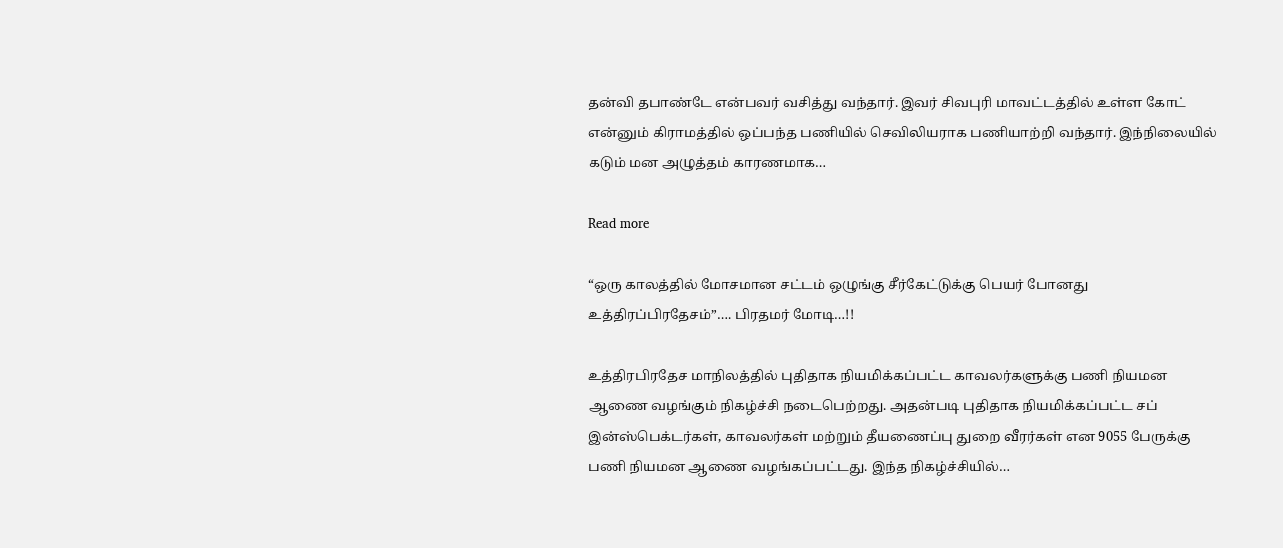தன்வி தபாண்டே என்பவர் வசித்து வந்தார். இவர் சிவபுரி மாவட்டத்தில் உள்ள கோட் என்னும் கிராமத்தில் ஒப்பந்த பணியில் செவிலியராக பணியாற்றி வந்தார். இந்நிலையில் கடும் மன அழுத்தம் காரணமாக…

Read more

“ஒரு காலத்தில் மோசமான சட்டம் ஒழுங்கு சீர்கேட்டுக்கு பெயர் போனது உத்திரப்பிரதேசம்”…. பிரதமர் மோடி…!!

உத்திரபிரதேச மாநிலத்தில் புதிதாக நியமிக்கப்பட்ட காவலர்களுக்கு பணி நியமன ஆணை வழங்கும் நிகழ்ச்சி நடைபெற்றது. அதன்படி புதிதாக நியமிக்கப்பட்ட சப் இன்ஸ்பெக்டர்கள், காவலர்கள் மற்றும் தீயணைப்பு துறை வீரர்கள் என‌ 9055 பேருக்கு பணி நியமன ஆணை வழங்கப்பட்டது. இந்த நிகழ்ச்சியில்…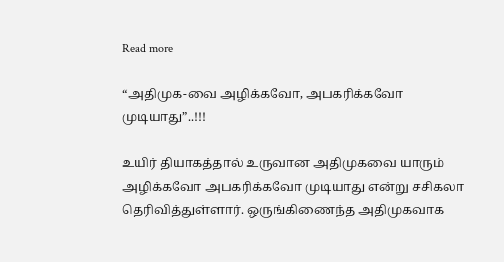Read more

“அதிமுக-வை அழிக்கவோ, அபகரிக்கவோ முடியாது”..!!!

உயிர் தியாகத்தால் உருவான அதிமுகவை யாரும் அழிக்கவோ அபகரிக்கவோ முடியாது என்று சசிகலா தெரிவித்துள்ளார். ஒருங்கிணைந்த அதிமுகவாக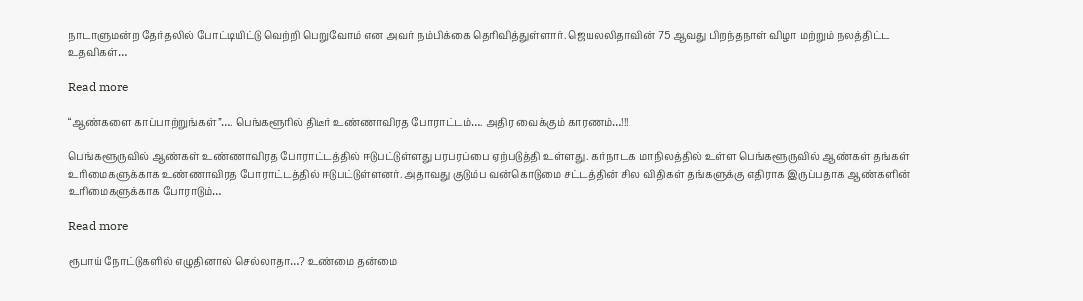நாடாளுமன்ற தேர்தலில் போட்டியிட்டு வெற்றி பெறுவோம் என அவர் நம்பிக்கை தெரிவித்துள்ளார். ஜெயலலிதாவின் 75 ஆவது பிறந்தநாள் விழா மற்றும் நலத்திட்ட உதவிகள்…

Read more

“ஆண்களை காப்பாற்றுங்கள்”…. பெங்களூரில் திடீர் உண்ணாவிரத போராட்டம்…. அதிர வைக்கும் காரணம்…!!!

பெங்களூருவில் ஆண்கள் உண்ணாவிரத போராட்டத்தில் ஈடுபட்டுள்ளது பரபரப்பை ஏற்படுத்தி உள்ளது. கர்நாடக மாநிலத்தில் உள்ள பெங்களூருவில் ஆண்கள் தங்கள் உரிமைகளுக்காக உண்ணாவிரத போராட்டத்தில் ஈடுபட்டுள்ளனர். அதாவது குடும்ப வன்கொடுமை சட்டத்தின் சில விதிகள் தங்களுக்கு எதிராக இருப்பதாக ஆண்களின் உரிமைகளுக்காக போராடும்…

Read more

ரூபாய் நோட்டுகளில் எழுதினால் செல்லாதா…? உண்மை தன்மை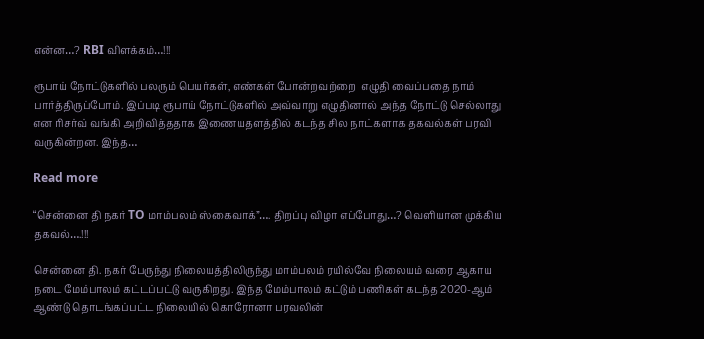என்ன…? RBI விளக்கம்…!!!

ரூபாய் நோட்டுகளில் பலரும் பெயர்கள், எண்கள் போன்றவற்றை  எழுதி வைப்பதை நாம்  பார்த்திருப்போம். இப்படி ரூபாய் நோட்டுகளில் அவ்வாறு எழுதினால் அந்த நோட்டு செல்லாது என ரிசர்வ் வங்கி அறிவித்ததாக இணையதளத்தில் கடந்த சில நாட்களாக தகவல்கள் பரவி வருகின்றன. இந்த…

Read more

“சென்னை தி நகர் TO மாம்பலம் ஸ்கைவாக்”…. திறப்பு விழா எப்போது…? வெளியான முக்கிய தகவல்….!!!

சென்னை தி. நகர் பேருந்து நிலையத்திலிருந்து மாம்பலம் ரயில்வே நிலையம் வரை ஆகாய நடை மேம்பாலம் கட்டப்பட்டு வருகிறது. இந்த மேம்பாலம் கட்டும் பணிகள் கடந்த 2020-ஆம் ஆண்டு தொடங்கப்பட்ட நிலையில் கொரோனா பரவலின்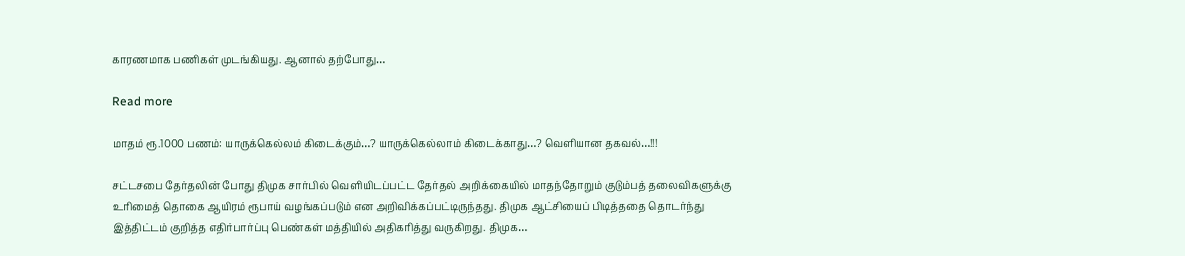காரணமாக பணிகள் முடங்கியது. ஆனால் தற்போது…

Read more

மாதம் ரூ.1000 பணம்: யாருக்கெல்லம் கிடைக்கும்…? யாருக்கெல்லாம் கிடைக்காது…? வெளியான தகவல்…!!!

சட்டசபை தேர்தலின் போது திமுக சார்பில் வெளியிடப்பட்ட தேர்தல் அறிக்கையில் மாதந்தோறும் குடும்பத் தலைவிகளுக்கு உரிமைத் தொகை ஆயிரம் ரூபாய் வழங்கப்படும் என அறிவிக்கப்பட்டிருந்தது. திமுக ஆட்சியைப் பிடித்ததை தொடர்ந்து இத்திட்டம் குறித்த எதிர்பார்ப்பு பெண்கள் மத்தியில் அதிகரித்து வருகிறது. திமுக…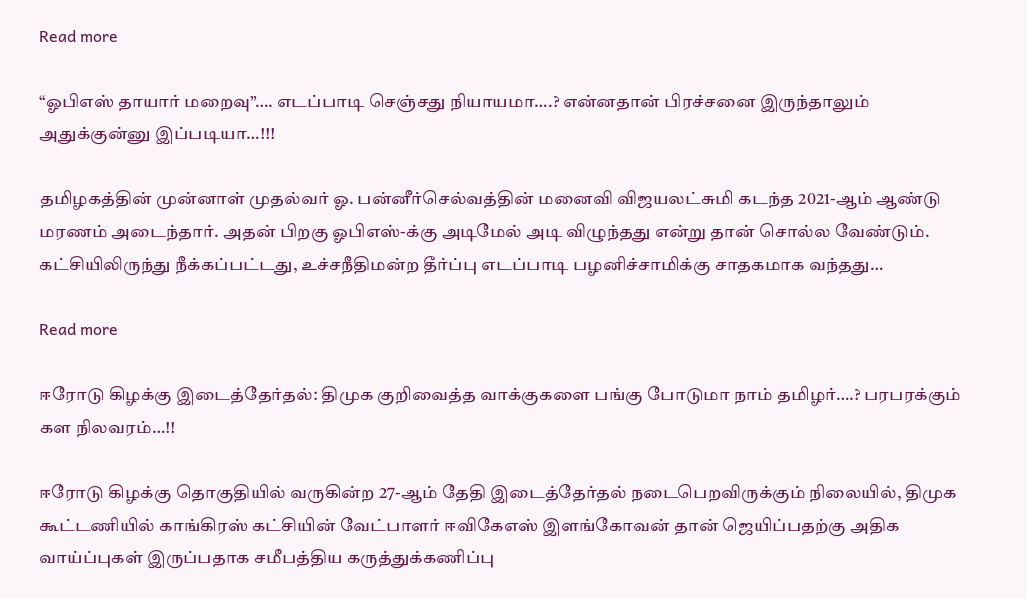Read more

“ஓபிஎஸ் தாயார் மறைவு”…. எடப்பாடி செஞ்சது நியாயமா….? என்னதான் பிரச்சனை இருந்தாலும் அதுக்குன்னு இப்படியா…!!!

தமிழகத்தின் முன்னாள் முதல்வர் ஓ. பன்னீர்செல்வத்தின் மனைவி விஜயலட்சுமி கடந்த 2021-ஆம் ஆண்டு மரணம் அடைந்தார். அதன் பிறகு ஓபிஎஸ்-க்கு அடிமேல் அடி விழுந்தது என்று தான் சொல்ல வேண்டும். கட்சியிலிருந்து நீக்கப்பட்டது, உச்சநீதிமன்ற தீர்ப்பு எடப்பாடி பழனிச்சாமிக்கு சாதகமாக வந்தது…

Read more

ஈரோடு கிழக்கு இடைத்தேர்தல்: திமுக குறிவைத்த வாக்குகளை பங்கு போடுமா நாம் தமிழர்….? பரபரக்கும் கள நிலவரம்…!!

ஈரோடு கிழக்கு தொகுதியில் வருகின்ற 27-ஆம் தேதி இடைத்தேர்தல் நடைபெறவிருக்கும் நிலையில், திமுக கூட்டணியில் காங்கிரஸ் கட்சியின் வேட்பாளர் ஈவிகேஎஸ் இளங்கோவன் தான் ஜெயிப்பதற்கு அதிக வாய்ப்புகள் இருப்பதாக சமீபத்திய கருத்துக்கணிப்பு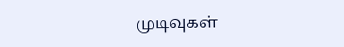முடிவுகள்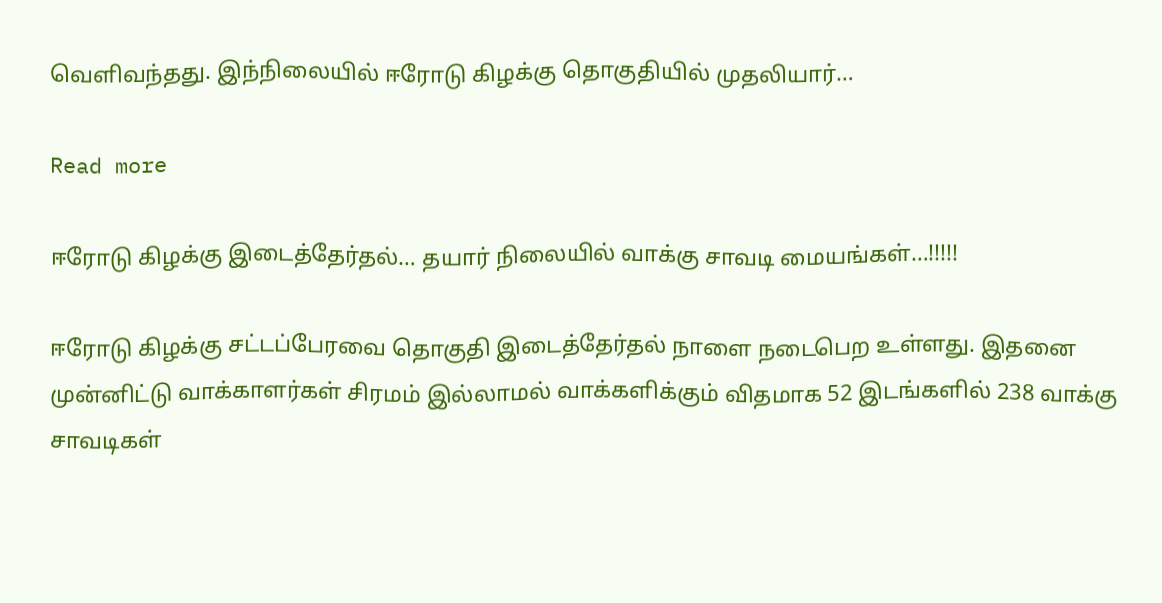வெளிவந்தது. இந்நிலையில் ஈரோடு கிழக்கு தொகுதியில் முதலியார்…

Read more

ஈரோடு கிழக்கு இடைத்தேர்தல்… தயார் நிலையில் வாக்கு சாவடி மையங்கள்…!!!!!

ஈரோடு கிழக்கு சட்டப்பேரவை தொகுதி இடைத்தேர்தல் நாளை நடைபெற உள்ளது. இதனை முன்னிட்டு வாக்காளர்கள் சிரமம் இல்லாமல் வாக்களிக்கும் விதமாக 52 இடங்களில் 238 வாக்கு சாவடிகள்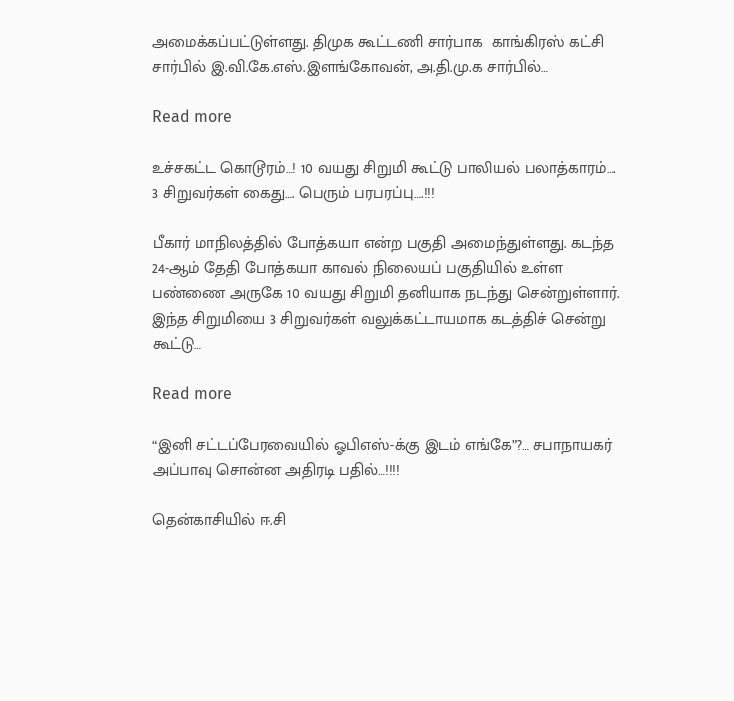அமைக்கப்பட்டுள்ளது. திமுக கூட்டணி சார்பாக  காங்கிரஸ் கட்சி சார்பில் இ.வி.கே.எஸ்.இளங்கோவன், அ.தி.மு.க சார்பில்…

Read more

உச்சகட்ட கொடூரம்…! 10 வயது சிறுமி கூட்டு பாலியல் பலாத்காரம்…. 3 சிறுவர்கள் கைது…. பெரும் பரபரப்பு….!!!

பீகார் மாநிலத்தில் போத்கயா என்ற பகுதி அமைந்துள்ளது. கடந்த 24-ஆம் தேதி போத்கயா காவல் நிலையப் பகுதியில் உள்ள பண்ணை அருகே 10 வயது சிறுமி தனியாக நடந்து சென்றுள்ளார். இந்த சிறுமியை 3 சிறுவர்கள் வலுக்கட்டாயமாக கடத்திச் சென்று கூட்டு…

Read more

“இனி சட்டப்பேரவையில் ஓபிஎஸ்-க்கு இடம் எங்கே”?… சபாநாயகர் அப்பாவு சொன்ன அதிரடி பதில்…!!!!

தென்காசியில் ஈ.சி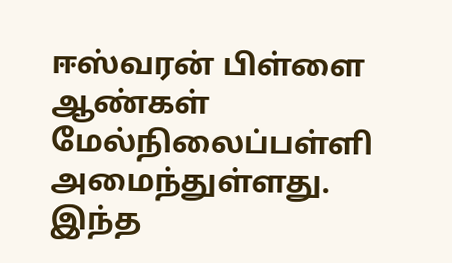ஈஸ்வரன் பிள்ளை ஆண்கள் மேல்நிலைப்பள்ளி அமைந்துள்ளது. இந்த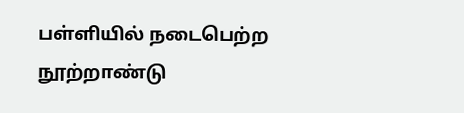பள்ளியில் நடைபெற்ற நூற்றாண்டு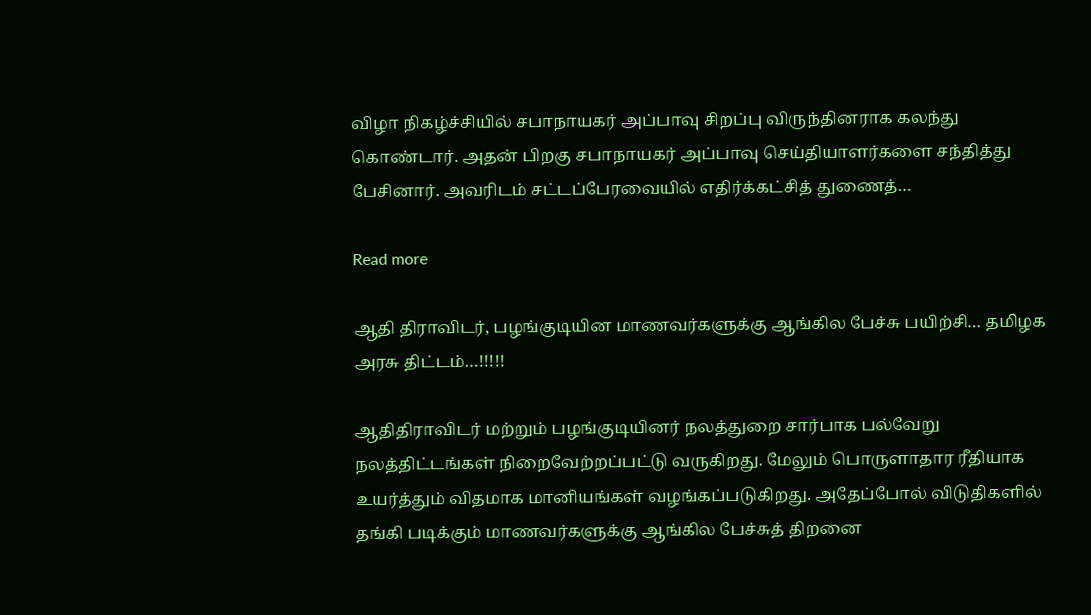விழா நிகழ்ச்சியில் சபாநாயகர் அப்பாவு சிறப்பு விருந்தினராக கலந்து கொண்டார். அதன் பிறகு சபாநாயகர் அப்பாவு செய்தியாளர்களை சந்தித்து பேசினார். அவரிடம் சட்டப்பேரவையில் எதிர்க்கட்சித் துணைத்…

Read more

ஆதி திராவிடர், பழங்குடியின மாணவர்களுக்கு ஆங்கில பேச்சு பயிற்சி… தமிழக அரசு திட்டம்…!!!!!

ஆதிதிராவிடர் மற்றும் பழங்குடியினர் நலத்துறை சார்பாக பல்வேறு நலத்திட்டங்கள் நிறைவேற்றப்பட்டு வருகிறது. மேலும் பொருளாதார ரீதியாக  உயர்த்தும் விதமாக மானியங்கள் வழங்கப்படுகிறது. அதேப்போல் விடுதிகளில் தங்கி படிக்கும் மாணவர்களுக்கு ஆங்கில பேச்சுத் திறனை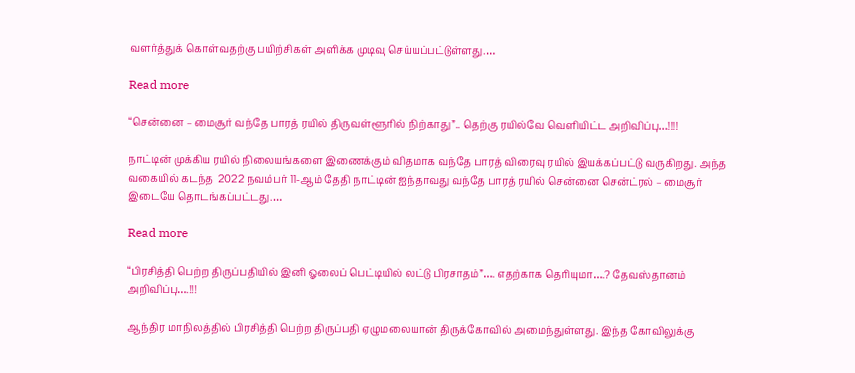வளர்த்துக் கொள்வதற்கு பயிற்சிகள் அளிக்க முடிவு செய்யப்பட்டுள்ளது.…

Read more

“சென்னை – மைசூர் வந்தே பாரத் ரயில் திருவள்ளூரில் நிற்காது”.. தெற்கு ரயில்வே வெளியிட்ட அறிவிப்பு…!!!!

நாட்டின் முக்கிய ரயில் நிலையங்களை இணைக்கும் விதமாக வந்தே பாரத் விரைவு ரயில் இயக்கப்பட்டு வருகிறது. அந்த வகையில் கடந்த  2022 நவம்பர் 11-ஆம் தேதி நாட்டின் ஐந்தாவது வந்தே பாரத் ரயில் சென்னை சென்ட்ரல் – மைசூர் இடையே தொடங்கப்பட்டது.…

Read more

“பிரசித்தி பெற்ற திருப்பதியில் இனி ஓலைப் பெட்டியில் லட்டு பிரசாதம்”…. எதற்காக தெரியுமா….? தேவஸ்தானம் அறிவிப்பு….!!!

ஆந்திர மாநிலத்தில் பிரசித்தி பெற்ற திருப்பதி ஏழுமலையான் திருக்கோவில் அமைந்துள்ளது. இந்த கோவிலுக்கு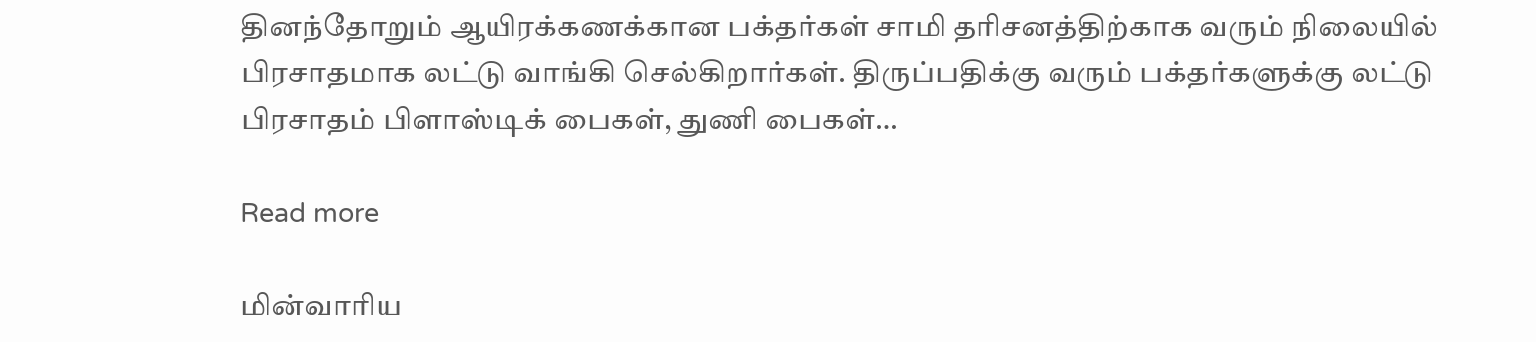தினந்தோறும் ஆயிரக்கணக்கான பக்தர்கள் சாமி தரிசனத்திற்காக வரும் நிலையில் பிரசாதமாக லட்டு வாங்கி செல்கிறார்கள். திருப்பதிக்கு வரும் பக்தர்களுக்கு லட்டு பிரசாதம் பிளாஸ்டிக் பைகள், துணி பைகள்…

Read more

மின்வாரிய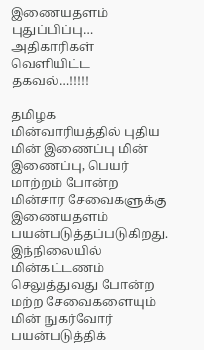இணையதளம் புதுப்பிப்பு… அதிகாரிகள் வெளியிட்ட தகவல்…!!!!!

தமிழக மின்வாரியத்தில் புதிய மின் இணைப்பு மின் இணைப்பு, பெயர் மாற்றம் போன்ற மின்சார சேவைகளுக்கு இணையதளம் பயன்படுத்தப்படுகிறது. இந்நிலையில் மின்கட்டணம் செலுத்துவது போன்ற மற்ற சேவைகளையும் மின் நுகர்வோர்  பயன்படுத்திக்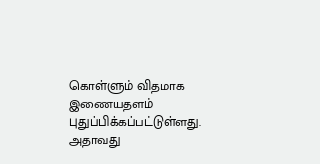கொள்ளும் விதமாக இணையதளம் புதுப்பிக்கப்பட்டுள்ளது. அதாவது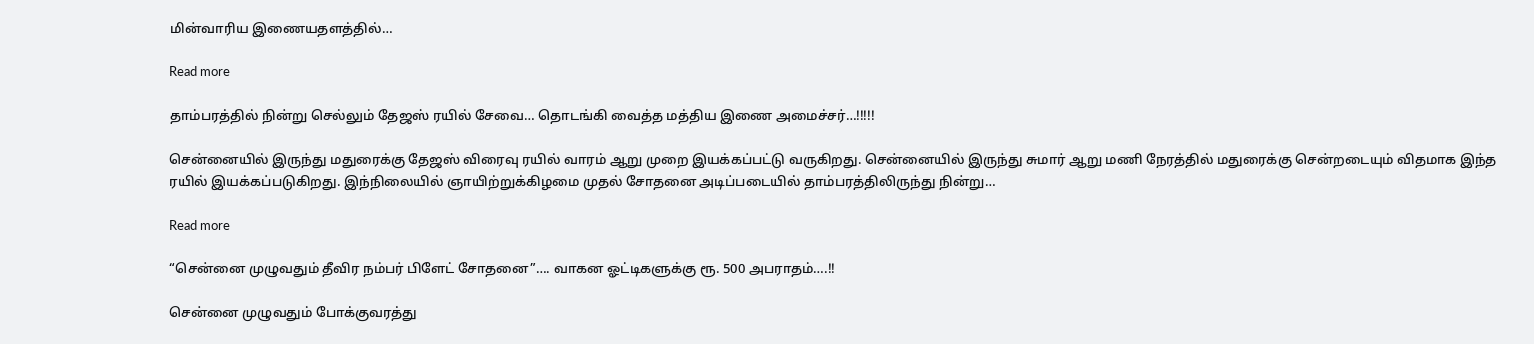மின்வாரிய இணையதளத்தில்…

Read more

தாம்பரத்தில் நின்று செல்லும் தேஜஸ் ரயில் சேவை… தொடங்கி வைத்த மத்திய இணை அமைச்சர்…!!!!!

சென்னையில் இருந்து மதுரைக்கு தேஜஸ் விரைவு ரயில் வாரம் ஆறு முறை இயக்கப்பட்டு வருகிறது. சென்னையில் இருந்து சுமார் ஆறு மணி நேரத்தில் மதுரைக்கு சென்றடையும் விதமாக இந்த ரயில் இயக்கப்படுகிறது. இந்நிலையில் ஞாயிற்றுக்கிழமை முதல் சோதனை அடிப்படையில் தாம்பரத்திலிருந்து நின்று…

Read more

“சென்னை முழுவதும் தீவிர நம்பர் பிளேட் சோதனை”…. வாகன ஓட்டிகளுக்கு ரூ. 500 அபராதம்‌….!!

சென்னை முழுவதும் போக்குவரத்து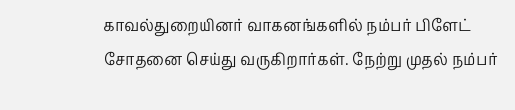காவல்துறையினர் வாகனங்களில் நம்பர் பிளேட் சோதனை செய்து வருகிறார்கள். நேற்று முதல் நம்பர்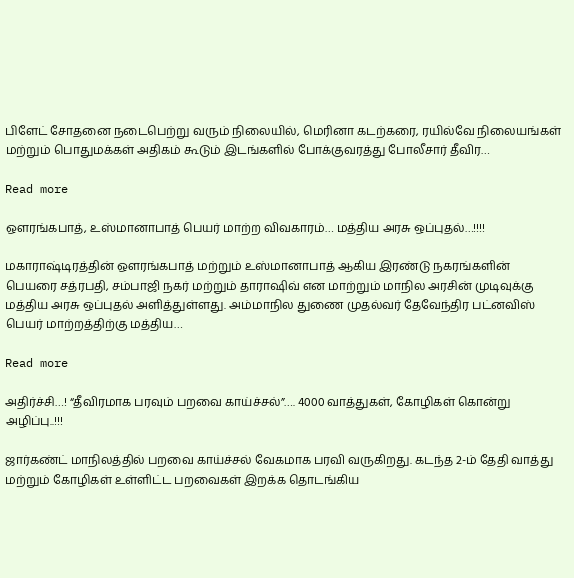பிளேட் சோதனை நடைபெற்று வரும் நிலையில், மெரினா கடற்கரை, ரயில்வே நிலையங்கள் மற்றும் பொதுமக்கள் அதிகம் கூடும் இடங்களில் போக்குவரத்து போலீசார் தீவிர…

Read more

ஔரங்கபாத், உஸ்மானாபாத் பெயர் மாற்ற விவகாரம்… மத்திய அரசு ஒப்புதல்…!!!!

மகாராஷ்டிரத்தின் ஔரங்கபாத் மற்றும் உஸ்மானாபாத் ஆகிய இரண்டு நகரங்களின் பெயரை சத்ரபதி, சம்பாஜி நகர் மற்றும் தாராஷிவ் என மாற்றும் மாநில அரசின் முடிவுக்கு மத்திய அரசு ஒப்புதல் அளித்துள்ளது. அம்மாநில துணை முதல்வர் தேவேந்திர பட்னவிஸ் பெயர் மாற்றத்திற்கு மத்திய…

Read more

அதிர்ச்சி…! “தீவிரமாக பரவும் பறவை காய்ச்சல்”…. 4000 வாத்துகள், கோழிகள் கொன்று அழிப்பு..!!!

ஜார்கண்ட் மாநிலத்தில் பறவை காய்ச்சல் வேகமாக பரவி வருகிறது. கடந்த 2-ம் தேதி வாத்து மற்றும் கோழிகள் உள்ளிட்ட பறவைகள் இறக்க தொடங்கிய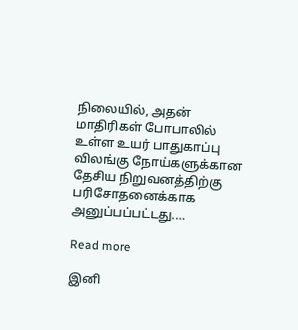நிலையில், அதன் மாதிரிகள் போபாலில் உள்ள உயர் பாதுகாப்பு விலங்கு நோய்களுக்கான தேசிய நிறுவனத்திற்கு பரிசோதனைக்காக அனுப்பப்பட்டது.…

Read more

இனி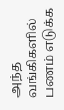அந்த வங்கிகளில் பணம் எடுக்க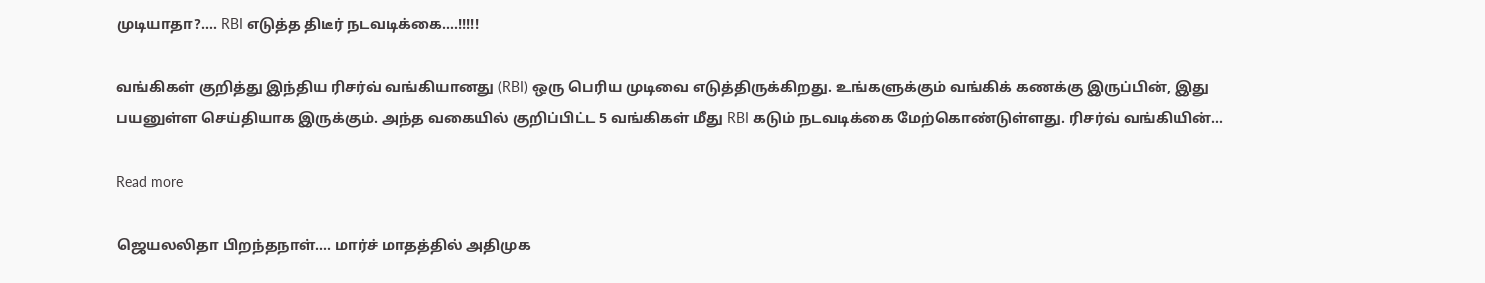முடியாதா?…. RBI எடுத்த திடீர் நடவடிக்கை….!!!!!

வங்கிகள் குறித்து இந்திய ரிசர்வ் வங்கியானது (RBI) ஒரு பெரிய முடிவை எடுத்திருக்கிறது. உங்களுக்கும் வங்கிக் கணக்கு இருப்பின், இது பயனுள்ள செய்தியாக இருக்கும். அந்த வகையில் குறிப்பிட்ட 5 வங்கிகள் மீது RBI கடும் நடவடிக்கை மேற்கொண்டுள்ளது. ரிசர்வ் வங்கியின்…

Read more

ஜெயலலிதா பிறந்தநாள்…. மார்ச் மாதத்தில் அதிமுக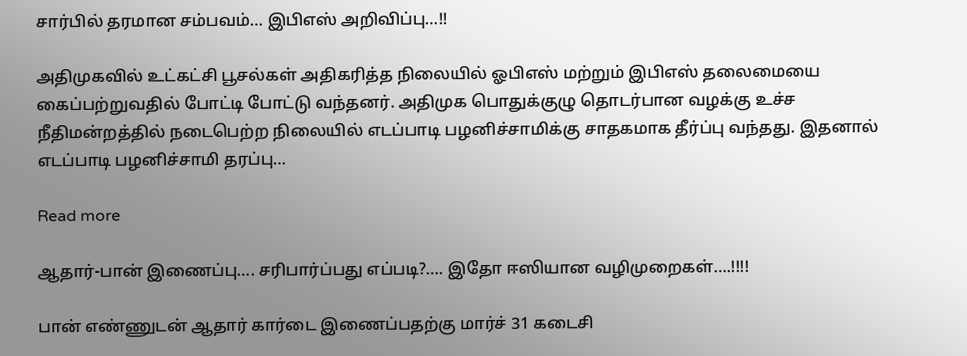சார்பில் தரமான சம்பவம்… இபிஎஸ் அறிவிப்பு…!!

அதிமுகவில் உட்கட்சி பூசல்கள் அதிகரித்த நிலையில் ஓபிஎஸ் மற்றும் இபிஎஸ் தலைமையை கைப்பற்றுவதில் போட்டி போட்டு வந்தனர். அதிமுக பொதுக்குழு தொடர்பான வழக்கு உச்ச நீதிமன்றத்தில் நடைபெற்ற நிலையில் எடப்பாடி பழனிச்சாமிக்கு சாதகமாக தீர்ப்பு வந்தது. இதனால் எடப்பாடி பழனிச்சாமி தரப்பு…

Read more

ஆதார்-பான் இணைப்பு…. சரிபார்ப்பது எப்படி?…. இதோ ஈஸியான வழிமுறைகள்….!!!!

பான் எண்ணுடன் ஆதார் கார்டை இணைப்பதற்கு மார்ச் 31 கடைசி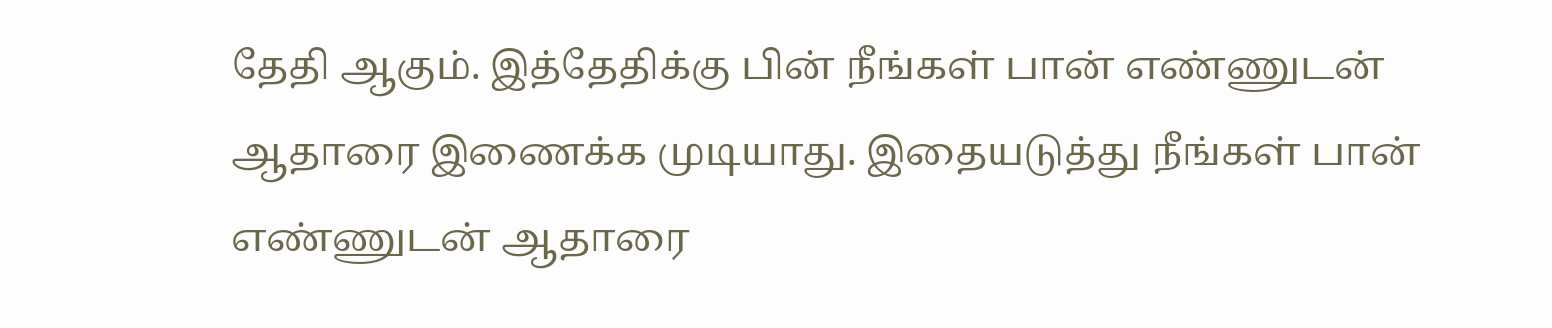தேதி ஆகும். இத்தேதிக்கு பின் நீங்கள் பான் எண்ணுடன் ஆதாரை இணைக்க முடியாது. இதையடுத்து நீங்கள் பான் எண்ணுடன் ஆதாரை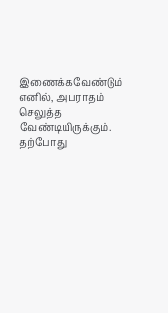இணைக்கவேண்டும் எனில், அபராதம் செலுத்த வேண்டியிருக்கும். தற்போது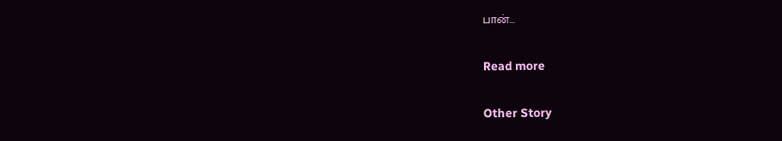பான்…

Read more

Other Story